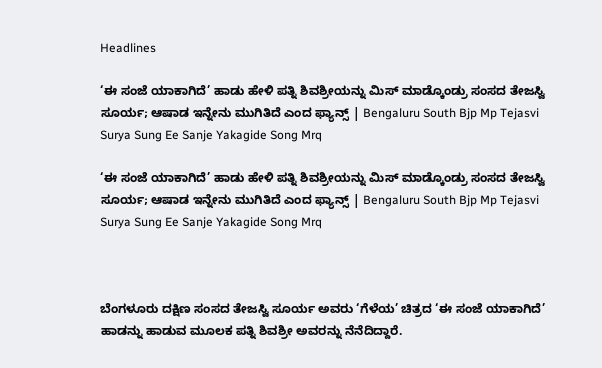Headlines

‘ಈ ಸಂಜೆ ಯಾಕಾಗಿದೆ’ ಹಾಡು ಹೇಳಿ ಪತ್ನಿ ಶಿವಶ್ರೀಯನ್ನು ಮಿಸ್ ಮಾಡ್ಕೊಂಡ್ರು ಸಂಸದ ತೇಜಸ್ವಿ ಸೂರ್ಯ; ಆಷಾಡ ಇನ್ನೇನು ಮುಗಿತಿದೆ ಎಂದ ಫ್ಯಾನ್ಸ್ | Bengaluru South Bjp Mp Tejasvi Surya Sung Ee Sanje Yakagide Song Mrq

‘ಈ ಸಂಜೆ ಯಾಕಾಗಿದೆ’ ಹಾಡು ಹೇಳಿ ಪತ್ನಿ ಶಿವಶ್ರೀಯನ್ನು ಮಿಸ್ ಮಾಡ್ಕೊಂಡ್ರು ಸಂಸದ ತೇಜಸ್ವಿ ಸೂರ್ಯ; ಆಷಾಡ ಇನ್ನೇನು ಮುಗಿತಿದೆ ಎಂದ ಫ್ಯಾನ್ಸ್ | Bengaluru South Bjp Mp Tejasvi Surya Sung Ee Sanje Yakagide Song Mrq



ಬೆಂಗಳೂರು ದಕ್ಷಿಣ ಸಂಸದ ತೇಜಸ್ವಿ ಸೂರ್ಯ ಅವರು ‘ಗೆಳೆಯ’ ಚಿತ್ರದ ‘ಈ ಸಂಜೆ ಯಾಕಾಗಿದೆ’ ಹಾಡನ್ನು ಹಾಡುವ ಮೂಲಕ ಪತ್ನಿ ಶಿವಶ್ರೀ ಅವರನ್ನು ನೆನೆದಿದ್ದಾರೆ.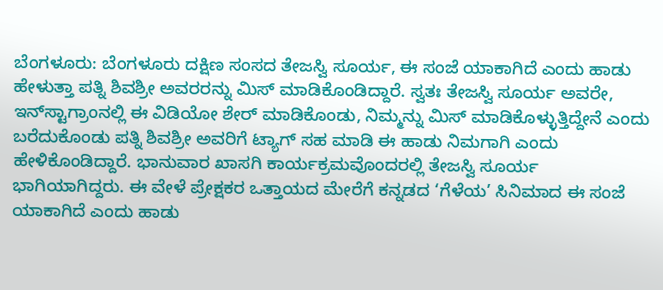ಬೆಂಗಳೂರು: ಬೆಂಗಳೂರು ದಕ್ಷಿಣ ಸಂಸದ ತೇಜಸ್ವಿ ಸೂರ್ಯ, ಈ ಸಂಜೆ ಯಾಕಾಗಿದೆ ಎಂದು ಹಾಡು ಹೇಳುತ್ತಾ ಪತ್ನಿ ಶಿವಶ್ರೀ ಅವರರನ್ನು ಮಿಸ್ ಮಾಡಿಕೊಂಡಿದ್ದಾರೆ. ಸ್ವತಃ ತೇಜಸ್ವಿ ಸೂರ್ಯ ಅವರೇ, ಇನ್‌ಸ್ಟಾಗ್ರಾಂನಲ್ಲಿ ಈ ವಿಡಿಯೋ ಶೇರ್ ಮಾಡಿಕೊಂಡು, ನಿಮ್ಮನ್ನು ಮಿಸ್ ಮಾಡಿಕೊಳ್ಳುತ್ತಿದ್ದೇನೆ ಎಂದು ಬರೆದುಕೊಂಡು ಪತ್ನಿ ಶಿವಶ್ರೀ ಅವರಿಗೆ ಟ್ಯಾಗ್ ಸಹ ಮಾಡಿ ಈ ಹಾಡು ನಿಮಗಾಗಿ ಎಂದು ಹೇಳಿಕೊಂಡಿದ್ದಾರೆ. ಭಾನುವಾರ ಖಾಸಗಿ ಕಾರ್ಯಕ್ರಮವೊಂದರಲ್ಲಿ ತೇಜಸ್ವಿ ಸೂರ್ಯ ಭಾಗಿಯಾಗಿದ್ದರು. ಈ ವೇಳೆ ಪ್ರೇಕ್ಷಕರ ಒತ್ತಾಯದ ಮೇರೆಗೆ ಕನ್ನಡದ ‘ಗೆಳೆಯ’ ಸಿನಿಮಾದ ಈ ಸಂಜೆ ಯಾಕಾಗಿದೆ ಎಂದು ಹಾಡು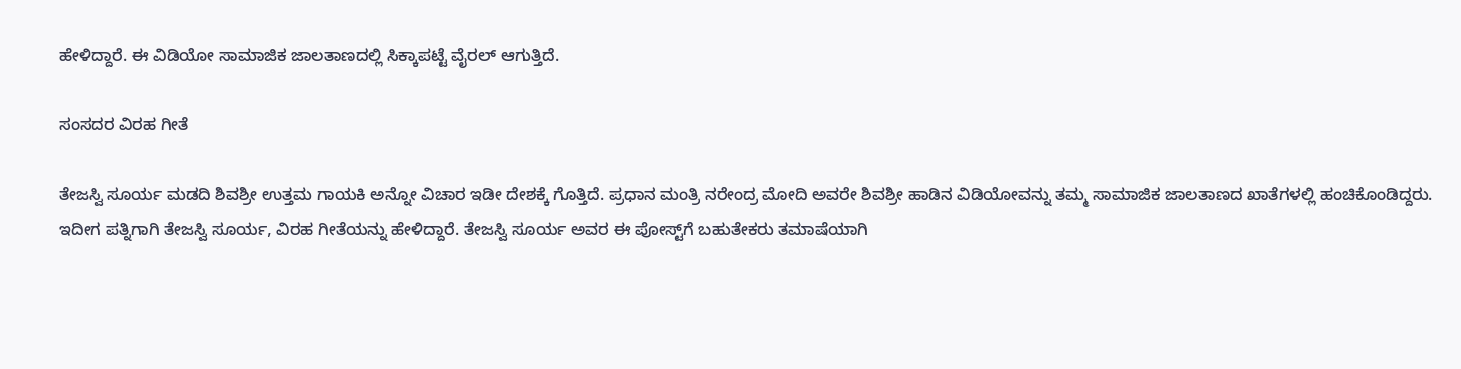ಹೇಳಿದ್ದಾರೆ. ಈ ವಿಡಿಯೋ ಸಾಮಾಜಿಕ ಜಾಲತಾಣದಲ್ಲಿ ಸಿಕ್ಕಾಪಟ್ಟೆ ವೈರಲ್ ಆಗುತ್ತಿದೆ.

ಸಂಸದರ ವಿರಹ ಗೀತೆ

ತೇಜಸ್ವಿ ಸೂರ್ಯ ಮಡದಿ ಶಿವಶ್ರೀ ಉತ್ತಮ ಗಾಯಕಿ ಅನ್ನೋ ವಿಚಾರ ಇಡೀ ದೇಶಕ್ಕೆ ಗೊತ್ತಿದೆ. ಪ್ರಧಾನ ಮಂತ್ರಿ ನರೇಂದ್ರ ಮೋದಿ ಅವರೇ ಶಿವಶ್ರೀ ಹಾಡಿನ ವಿಡಿಯೋವನ್ನು ತಮ್ಮ ಸಾಮಾಜಿಕ ಜಾಲತಾಣದ ಖಾತೆಗಳಲ್ಲಿ ಹಂಚಿಕೊಂಡಿದ್ದರು. ಇದೀಗ ಪತ್ನಿಗಾಗಿ ತೇಜಸ್ವಿ ಸೂರ್ಯ, ವಿರಹ ಗೀತೆಯನ್ನು ಹೇಳಿದ್ದಾರೆ. ತೇಜಸ್ವಿ ಸೂರ್ಯ ಅವರ ಈ ಪೋಸ್ಟ್‌ಗೆ ಬಹುತೇಕರು ತಮಾಷೆಯಾಗಿ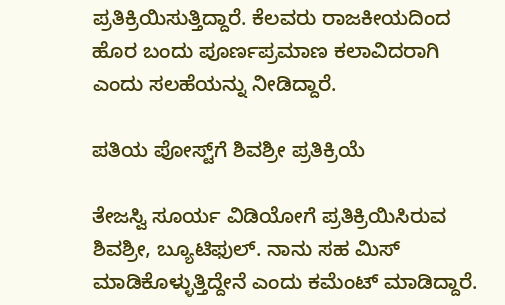ಪ್ರತಿಕ್ರಿಯಿಸುತ್ತಿದ್ದಾರೆ. ಕೆಲವರು ರಾಜಕೀಯದಿಂದ ಹೊರ ಬಂದು ಪೂರ್ಣಪ್ರಮಾಣ ಕಲಾವಿದರಾಗಿ ಎಂದು ಸಲಹೆಯನ್ನು ನೀಡಿದ್ದಾರೆ.

ಪತಿಯ ಪೋಸ್ಟ್‌ಗೆ ಶಿವಶ್ರೀ ಪ್ರತಿಕ್ರಿಯೆ

ತೇಜಸ್ವಿ ಸೂರ್ಯ ವಿಡಿಯೋಗೆ ಪ್ರತಿಕ್ರಿಯಿಸಿರುವ ಶಿವಶ್ರೀ, ಬ್ಯೂಟಿಫುಲ್. ನಾನು ಸಹ ಮಿಸ್ ಮಾಡಿಕೊಳ್ಳುತ್ತಿದ್ದೇನೆ ಎಂದು ಕಮೆಂಟ್ ಮಾಡಿದ್ದಾರೆ.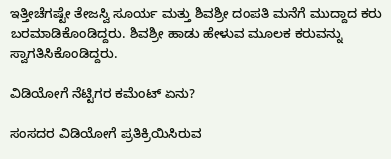ಇತ್ತೀಚೆಗಷ್ಟೇ ತೇಜಸ್ವಿ ಸೂರ್ಯ ಮತ್ತು ಶಿವಶ್ರೀ ದಂಪತಿ ಮನೆಗೆ ಮುದ್ದಾದ ಕರು ಬರಮಾಡಿಕೊಂಡಿದ್ದರು. ಶಿವಶ್ರೀ ಹಾಡು ಹೇಳುವ ಮೂಲಕ ಕರುವನ್ನು ಸ್ವಾಗತಿಸಿಕೊಂಡಿದ್ದರು.

ವಿಡಿಯೋಗೆ ನೆಟ್ಟಿಗರ ಕಮೆಂಟ್ ಏನು?

ಸಂಸದರ ವಿಡಿಯೋಗೆ ಪ್ರತಿಕ್ರಿಯಿಸಿರುವ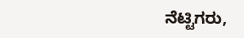ನೆಟ್ಟಿಗರು,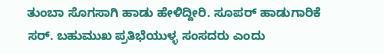ತುಂಬಾ ಸೊಗಸಾಗಿ ಹಾಡು ಹೇಳಿದ್ದೀರಿ. ಸೂಪರ್ ಹಾಡುಗಾರಿಕೆ ಸರ್. ಬಹುಮುಖ ಪ್ರತಿಭೆಯುಳ್ಳ ಸಂಸದರು ಎಂದು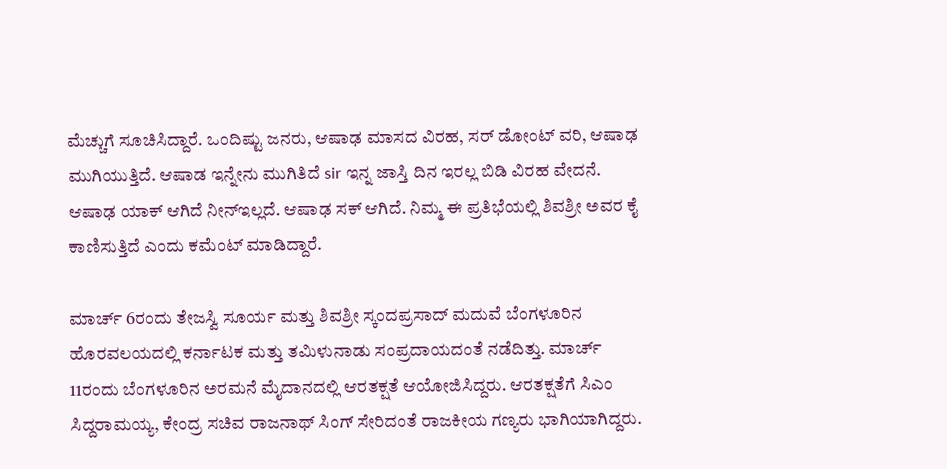ಮೆಚ್ಚುಗೆ ಸೂಚಿಸಿದ್ದಾರೆ. ಒಂದಿಷ್ಟು ಜನರು, ಆಷಾಢ ಮಾಸದ ವಿರಹ, ಸರ್ ಡೋಂಟ್ ವರಿ, ಆಷಾಢ ಮುಗಿಯುತ್ತಿದೆ. ಆಷಾಡ ಇನ್ನೇನು ಮುಗಿತಿದೆ sir ಇನ್ನ ಜಾಸ್ತಿ ದಿನ ಇರಲ್ಲ ಬಿಡಿ ವಿರಹ ವೇದನೆ. ಆಷಾಢ ಯಾಕ್ ಆಗಿದೆ ನೀನ್ಇಲ್ಲದೆ. ಆಷಾಢ ಸಕ್ ಆಗಿದೆ. ನಿಮ್ಮ ಈ ಪ್ರತಿಭೆಯಲ್ಲಿ ಶಿವಶ್ರೀ ಅವರ ಕೈ ಕಾಣಿಸುತ್ತಿದೆ ಎಂದು ಕಮೆಂಟ್ ಮಾಡಿದ್ದಾರೆ.

ಮಾರ್ಚ್ 6ರಂದು ತೇಜಸ್ವಿ ಸೂರ್ಯ ಮತ್ತು ಶಿವಶ್ರೀ ಸ್ಕಂದಪ್ರಸಾದ್ ಮದುವೆ ಬೆಂಗಳೂರಿನ ಹೊರವಲಯದಲ್ಲಿ ಕರ್ನಾಟಕ ಮತ್ತು ತಮಿಳುನಾಡು ಸಂಪ್ರದಾಯದಂತೆ ನಡೆದಿತ್ತು. ಮಾರ್ಚ್ 11ರಂದು ಬೆಂಗಳೂರಿನ ಅರಮನೆ ಮೈದಾನದಲ್ಲಿ ಆರತಕ್ಷತೆ ಆಯೋಜಿಸಿದ್ದರು. ಆರತಕ್ಷತೆಗೆ ಸಿಎಂ ಸಿದ್ದರಾಮಯ್ಯ, ಕೇಂದ್ರ ಸಚಿವ ರಾಜನಾಥ್ ಸಿಂಗ್ ಸೇರಿದಂತೆ ರಾಜಕೀಯ ಗಣ್ಯರು ಭಾಗಿಯಾಗಿದ್ದರು.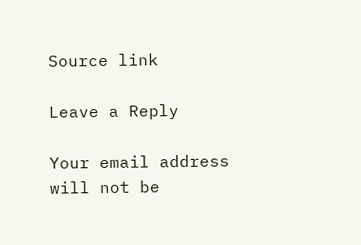Source link

Leave a Reply

Your email address will not be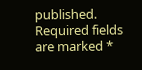published. Required fields are marked *